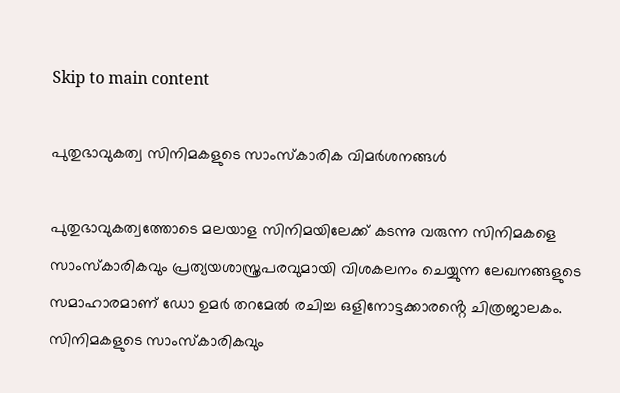Skip to main content

പുതുഭാവുകത്വ സിനിമകളുടെ സാംസ്കാരിക വിമർശനങ്ങൾ

പുതുഭാവുകത്വത്തോടെ മലയാള സിനിമയിലേക്ക് കടന്നു വരുന്ന സിനിമകളെ സാംസ്കാരികവും പ്രത്യയശാസ്ത്രപരവുമായി വിശകലനം ചെയ്യുന്ന ലേഖനങ്ങളുടെ സമാഹാരമാണ് ഡോ ഉമർ തറമേൽ രചിച്ച ഒളിനോട്ടക്കാരൻ്റെ ചിത്രജാലകം. സിനിമകളുടെ സാംസ്കാരികവും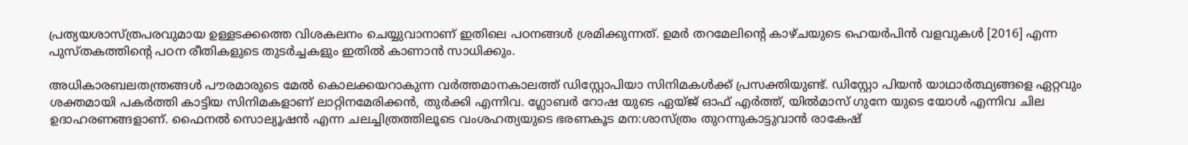പ്രത്യയശാസ്ത്രപരവുമായ ഉള്ളടക്കത്തെ വിശകലനം ചെയ്യുവാനാണ് ഇതിലെ പഠനങ്ങൾ ശ്രമിക്കുന്നത്. ഉമർ തറമേലിൻ്റെ കാഴ്ചയുടെ ഹെയർപിൻ വളവുകൾ [2016] എന്ന പുസ്തകത്തിൻ്റെ പഠന രീതികളുടെ തുടർച്ചകളും ഇതിൽ കാണാൻ സാധിക്കും.

അധികാരബലതന്ത്രങ്ങൾ പൗരമാരുടെ മേൽ കൊലക്കയറാകുന്ന വർത്തമാനകാലത്ത് ഡിസ്റ്റോപിയാ സിനിമകൾക്ക് പ്രസക്തിയുണ്ട്. ഡിസ്റ്റോ പിയൻ യാഥാർത്ഥ്യങ്ങളെ ഏറ്റവും ശക്തമായി പകർത്തി കാട്ടിയ സിനിമകളാണ് ലാറ്റിനമേരിക്കൻ, തുർക്കി എന്നിവ. ഗ്ലോബർ റോഷ യുടെ ഏയ്ജ് ഓഫ് എർത്ത്, യിൽമാസ് ഗുനേ യുടെ യോൾ എന്നിവ ചില ഉദാഹരണങ്ങളാണ്. ഫൈനൽ സൊല്യൂഷൻ എന്ന ചലച്ചിത്രത്തിലൂടെ വംശഹത്യയുടെ ഭരണകൂട മന:ശാസ്ത്രം തുറന്നുകാട്ടുവാൻ രാകേഷ്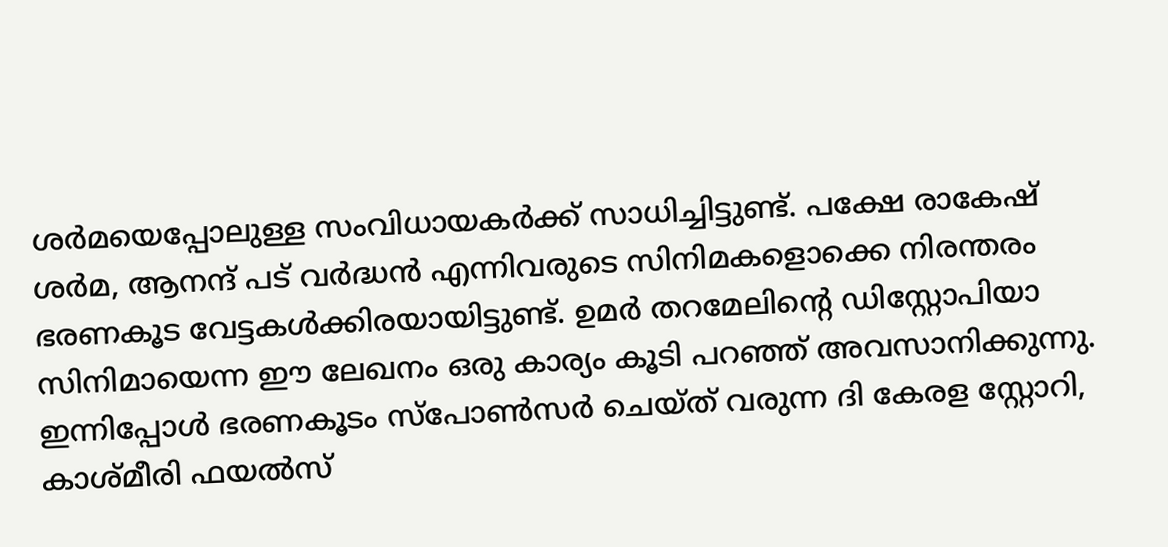ശർമയെപ്പോലുള്ള സംവിധായകർക്ക് സാധിച്ചിട്ടുണ്ട്. പക്ഷേ രാകേഷ് ശർമ, ആനന്ദ് പട് വർദ്ധൻ എന്നിവരുടെ സിനിമകളൊക്കെ നിരന്തരം ഭരണകൂട വേട്ടകൾക്കിരയായിട്ടുണ്ട്. ഉമർ തറമേലിൻ്റെ ഡിസ്റ്റോപിയാ സിനിമായെന്ന ഈ ലേഖനം ഒരു കാര്യം കൂടി പറഞ്ഞ് അവസാനിക്കുന്നു. ഇന്നിപ്പോൾ ഭരണകൂടം സ്പോൺസർ ചെയ്ത് വരുന്ന ദി കേരള സ്റ്റോറി, കാശ്മീരി ഫയൽസ്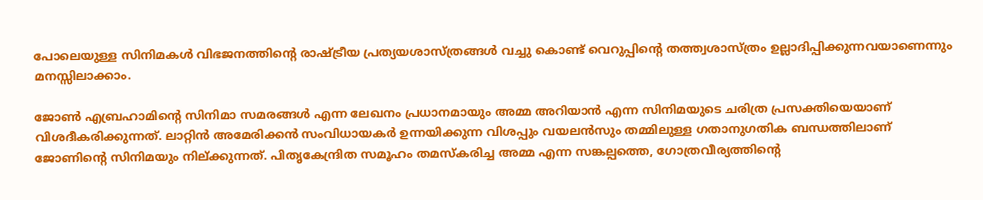പോലെയുള്ള സിനിമകൾ വിഭജനത്തിൻ്റെ രാഷ്ട്രീയ പ്രത്യയശാസ്ത്രങ്ങൾ വച്ചു കൊണ്ട് വെറുപ്പിൻ്റെ തത്ത്വശാസ്ത്രം ഉല്ലാദിപ്പിക്കുന്നവയാണെന്നും മനസ്സിലാക്കാം.

ജോൺ എബ്രഹാമിൻ്റെ സിനിമാ സമരങ്ങൾ എന്ന ലേഖനം പ്രധാനമായും അമ്മ അറിയാൻ എന്ന സിനിമയുടെ ചരിത്ര പ്രസക്തിയെയാണ് വിശദീകരിക്കുന്നത്. ലാറ്റിൻ അമേരിക്കൻ സംവിധായകർ ഉന്നയിക്കുന്ന വിശപ്പും വയലൻസും തമ്മിലുള്ള ഗതാനുഗതിക ബന്ധത്തിലാണ് ജോണിൻ്റെ സിനിമയും നില്ക്കുന്നത്. പിതൃകേന്ദ്രിത സമൂഹം തമസ്കരിച്ച അമ്മ എന്ന സങ്കല്പത്തെ, ഗോത്രവീര്യത്തിൻ്റെ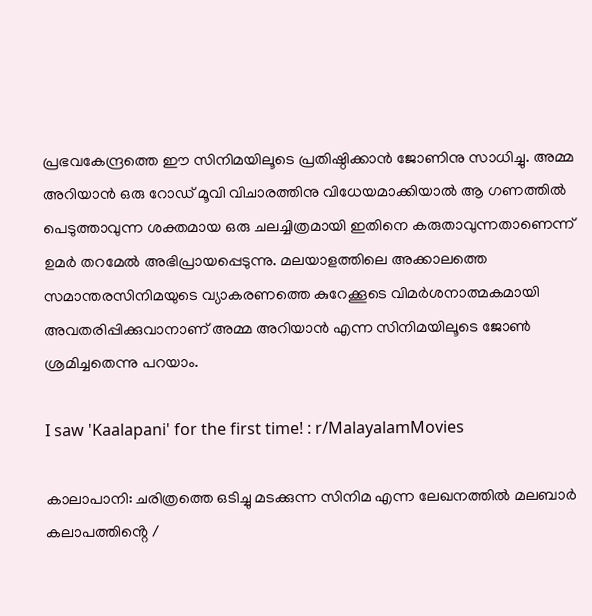പ്രഭവകേന്ദ്രത്തെ ഈ സിനിമയിലൂടെ പ്രതിഷ്ഠിക്കാൻ ജോണിനു സാധിച്ചു. അമ്മ അറിയാൻ ഒരു റോഡ് മൂവി വിചാരത്തിനു വിധേയമാക്കിയാൽ ആ ഗണത്തിൽ പെടുത്താവുന്ന ശക്തമായ ഒരു ചലച്ചിത്രമായി ഇതിനെ കരുതാവുന്നതാണെന്ന് ഉമർ തറമേൽ അഭിപ്രായപ്പെടുന്നു. മലയാളത്തിലെ അക്കാലത്തെ സമാന്തരസിനിമയുടെ വ്യാകരണത്തെ കുറേക്കൂടെ വിമർശനാത്മകമായി അവതരിപ്പിക്കുവാനാണ് അമ്മ അറിയാൻ എന്ന സിനിമയിലൂടെ ജോൺ ശ്രമിച്ചതെന്നു പറയാം.

I saw 'Kaalapani' for the first time! : r/MalayalamMovies

കാലാപാനി: ചരിത്രത്തെ ഒടിച്ചു മടക്കുന്ന സിനിമ എന്ന ലേഖനത്തിൽ മലബാർ കലാപത്തിൻ്റെ /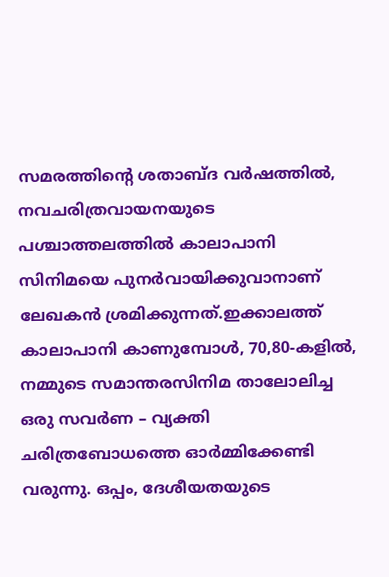സമരത്തിൻ്റെ ശതാബ്ദ വർഷത്തിൽ, നവചരിത്രവായനയുടെ പശ്ചാത്തലത്തിൽ കാലാപാനി സിനിമയെ പുനർവായിക്കുവാനാണ് ലേഖകൻ ശ്രമിക്കുന്നത്.ഇക്കാലത്ത് കാലാപാനി കാണുമ്പോൾ, 70,80-കളിൽ, നമ്മുടെ സമാന്തരസിനിമ താലോലിച്ച ഒരു സവർണ – വ്യക്തി ചരിത്രബോധത്തെ ഓർമ്മിക്കേണ്ടി വരുന്നു. ഒപ്പം, ദേശീയതയുടെ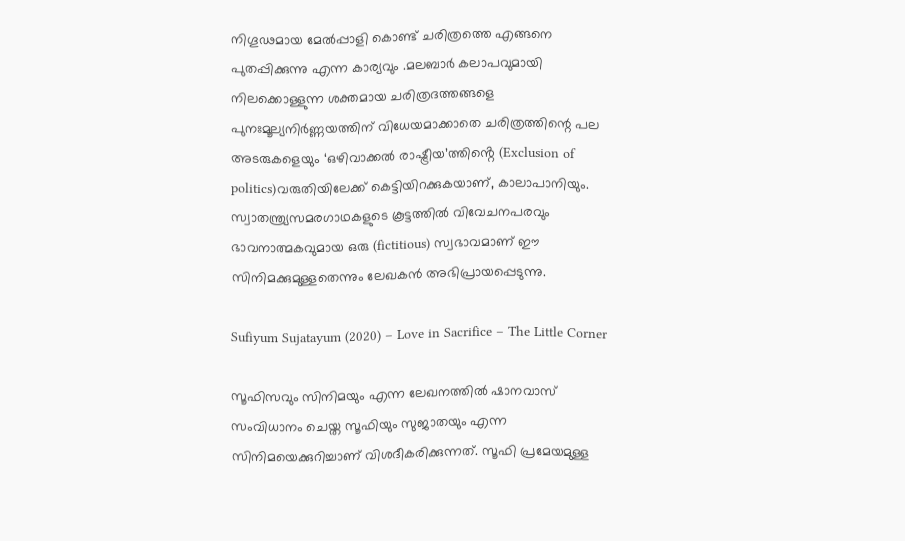നിഗൂഢമായ മേൽപ്പാളി കൊണ്ട് ചരിത്രത്തെ എങ്ങനെ പുതപ്പിക്കുന്നു എന്ന കാര്യവും .മലബാർ കലാപവുമായി നിലക്കൊള്ളുന്ന ശക്തമായ ചരിത്രദത്തങ്ങളെ പുനഃമൂല്യനിർണ്ണയത്തിന് വിധേയമാക്കാതെ ചരിത്രത്തിന്റെ പല അടരുകളെയും ‘ഒഴിവാക്കൽ രാഷ്ട്രീയ’ത്തിൻ്റെ (Exclusion of politics)വരുതിയിലേക്ക് കെട്ടിയിറക്കുകയാണ്, കാലാപാനിയും. സ്വാതന്ത്ര്യസമരഗാഥകളുടെ കൂട്ടത്തിൽ വിവേചനപരവും ഭാവനാത്മകവുമായ ഒരു (fictitious) സ്വഭാവമാണ് ഈ സിനിമക്കുമുള്ളതെന്നും ലേഖകൻ അഭിപ്രായപ്പെടുന്നു.

Sufiyum Sujatayum (2020) – Love in Sacrifice – The Little Corner

സൂഫിസവും സിനിമയും എന്ന ലേഖനത്തിൽ ഷാനവാസ് സംവിധാനം ചെയ്ത സൂഫിയും സുജാതയും എന്ന സിനിമയെക്കുറിച്ചാണ് വിശദീകരിക്കുന്നത്. സൂഫി പ്രമേയമുള്ള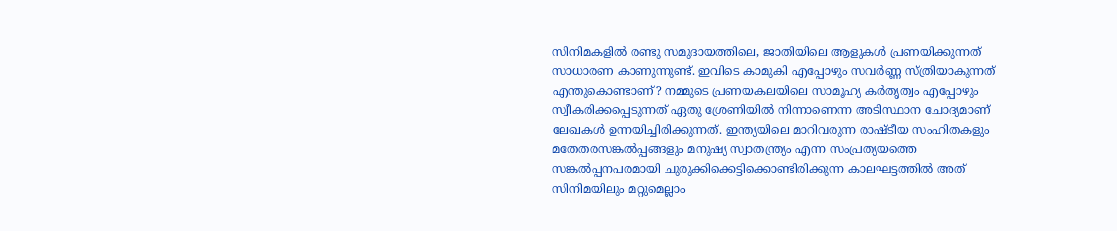സിനിമകളിൽ രണ്ടു സമുദായത്തിലെ, ജാതിയിലെ ആളുകൾ പ്രണയിക്കുന്നത് സാധാരണ കാണുന്നുണ്ട്. ഇവിടെ കാമുകി എപ്പോഴും സവർണ്ണ സ്ത്രിയാകുന്നത് എന്തുകൊണ്ടാണ്? നമ്മുടെ പ്രണയകലയിലെ സാമൂഹ്യ കർതൃത്വം എപ്പോഴും സ്വീകരിക്കപ്പെടുന്നത് ഏതു ശ്രേണിയിൽ നിന്നാണെന്ന അടിസ്ഥാന ചോദ്യമാണ് ലേഖകൾ ഉന്നയിച്ചിരിക്കുന്നത്. ഇന്ത്യയിലെ മാറിവരുന്ന രാഷ്ടീയ സംഹിതകളും മതേതരസങ്കൽപ്പങ്ങളും മനുഷ്യ സ്വാതന്ത്ര്യം എന്ന സംപ്രത്യയത്തെ സങ്കൽപ്പനപരമായി ചുരുക്കിക്കെട്ടിക്കൊണ്ടിരിക്കുന്ന കാലഘട്ടത്തിൽ അത് സിനിമയിലും മറ്റുമെല്ലാം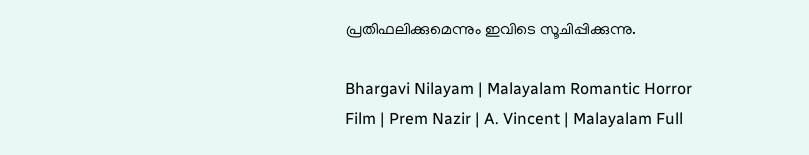പ്രതിഫലിക്കുമെന്നും ഇവിടെ സൂചിപ്പിക്കുന്നു.

Bhargavi Nilayam | Malayalam Romantic Horror Film | Prem Nazir | A. Vincent | Malayalam Full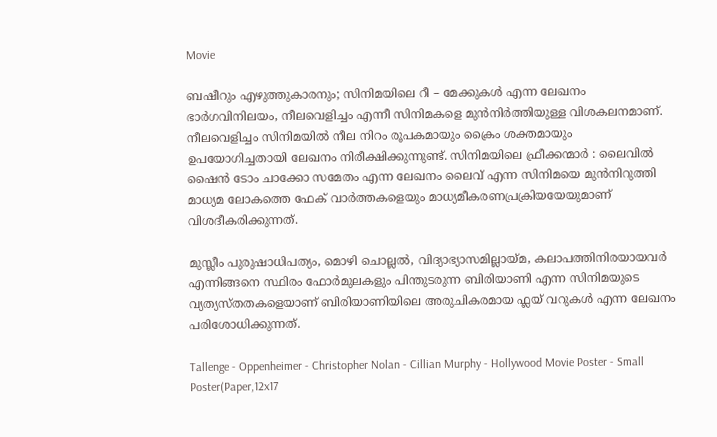Movie

ബഷീറും എഴുത്തുകാരനും; സിനിമയിലെ റീ – മേക്കുകൾ എന്ന ലേഖനം ഭാർഗവിനിലയം, നീലവെളിച്ചം എന്നീ സിനിമകളെ മുൻനിർത്തിയുള്ള വിശകലനമാണ്. നീലവെളിച്ചം സിനിമയിൽ നീല നിറം രൂപകമായും ക്രൈം ശക്തമായും ഉപയോഗിച്ചതായി ലേഖനം നിരീക്ഷിക്കുന്നുണ്ട്. സിനിമയിലെ ഫ്രീക്കന്മാർ : ലൈവിൽ ഷൈൻ ടോം ചാക്കോ സമേതം എന്ന ലേഖനം ലൈവ് എന്ന സിനിമയെ മുൻനിറുത്തി മാധ്യമ ലോകത്തെ ഫേക് വാർത്തകളെയും മാധ്യമീകരണപ്രക്രിയയേയുമാണ് വിശദീകരിക്കുന്നത്.

മുസ്ലീം പുരുഷാധിപത്യം, മൊഴി ചൊല്ലൽ, വിദ്യാഭ്യാസമില്ലായ്മ, കലാപത്തിനിരയായവർ എന്നിങ്ങനെ സ്ഥിരം ഫോർമുലകളും പിന്തുടരുന്ന ബിരിയാണി എന്ന സിനിമയുടെ വ്യത്യസ്തതകളെയാണ് ബിരിയാണിയിലെ അരുചികരമായ ഫ്ലയ് വറുകൾ എന്ന ലേഖനം പരിശോധിക്കുന്നത്.

Tallenge - Oppenheimer - Christopher Nolan - Cillian Murphy - Hollywood Movie Poster - Small Poster(Paper,12x17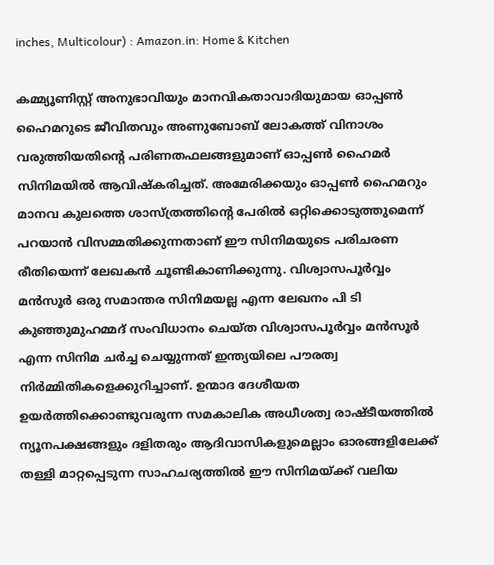inches, Multicolour) : Amazon.in: Home & Kitchen

കമ്മ്യൂണിസ്റ്റ് അനുഭാവിയും മാനവികതാവാദിയുമായ ഓപ്പൺ ഹൈമറുടെ ജീവിതവും അണുബോബ് ലോകത്ത് വിനാശം വരുത്തിയതിൻ്റെ പരിണതഫലങ്ങളുമാണ് ഓപ്പൺ ഹൈമർ സിനിമയിൽ ആവിഷ്കരിച്ചത്. അമേരിക്കയും ഓപ്പൺ ഹൈമറും മാനവ കുലത്തെ ശാസ്ത്രത്തിൻ്റെ പേരിൽ ഒറ്റിക്കൊടുത്തുമെന്ന് പറയാൻ വിസമ്മതിക്കുന്നതാണ് ഈ സിനിമയുടെ പരിചരണ രീതിയെന്ന് ലേഖകൻ ചൂണ്ടികാണിക്കുന്നു. വിശ്വാസപൂർവ്വം മൻസൂർ ഒരു സമാന്തര സിനിമയല്ല എന്ന ലേഖനം പി ടി കുഞ്ഞുമുഹമ്മദ് സംവിധാനം ചെയ്ത വിശ്വാസപൂർവ്വം മൻസൂർ എന്ന സിനിമ ചർച്ച ചെയ്യുന്നത് ഇന്ത്യയിലെ പൗരത്വ നിർമ്മിതികളെക്കുറിച്ചാണ്. ഉന്മാദ ദേശീയത ഉയർത്തിക്കൊണ്ടുവരുന്ന സമകാലിക അധീശത്വ രാഷ്ടീയത്തിൽ ന്യൂനപക്ഷങ്ങളും ദളിതരും ആദിവാസികളുമെല്ലാം ഓരങ്ങളിലേക്ക് തള്ളി മാറ്റപ്പെടുന്ന സാഹചര്യത്തിൽ ഈ സിനിമയ്ക്ക് വലിയ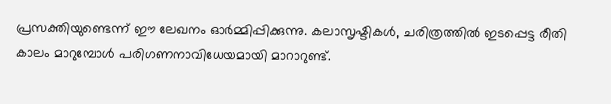പ്രസക്തിയുണ്ടെന്ന് ഈ ലേഖനം ഓർമ്മിപ്പിക്കുന്നു. കലാസൃഷ്ടികൾ, ചരിത്രത്തിൽ ഇടപ്പെട്ട രീതി കാലം മാറുമ്പോൾ പരിഗണനാവിധേയമായി മാറാറുണ്ട്.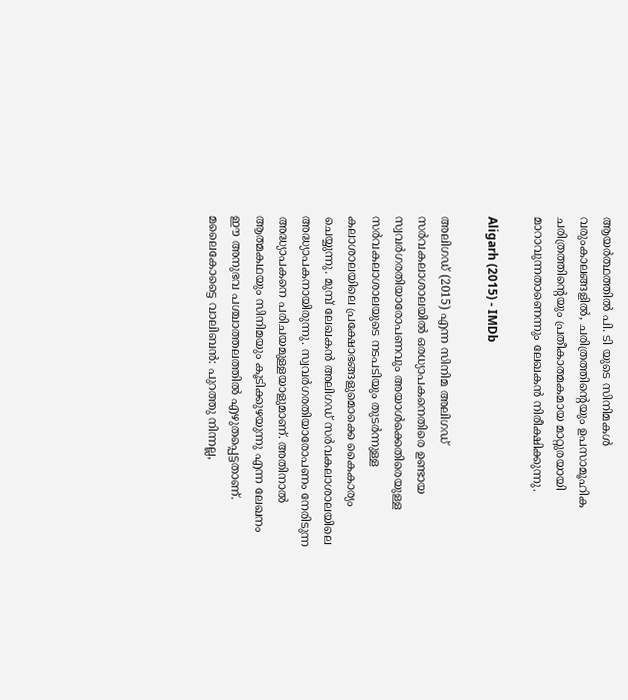ആയർത്ഥത്തിൽ പി. ടി യുടെ സിനിമകൾ വരുംകാലങ്ങളിൽ, ചരിത്രത്തിന്റെയും ഉപസാമൂഹിക ചരിത്രത്തിന്റെയും പ്രതീകാത്മകമായ മാറ്റുരയായി മാറാവുന്നതാണെന്നും ലേഖകൻ നിരീക്ഷിക്കുന്നു.

Aligarh (2015) - IMDb

അലിഗഡ് (2015) എന്ന സിനിമ അലിഗഡ് സർവകലാശാലയിൽ ഒരധ്യാപകനെതിരെ ഉണ്ടായ സ്വവർഗരതിയാരോപണവും അയാൾക്കെതിരെയുള്ള സർവകലാശാലയുടെ നടപടിയും തുടർന്നുള്ള കലാശാലയിലെ പ്രക്ഷോഭങ്ങളുമൊക്കെ കൈകാര്യം ചെയ്യുന്നു. മുമ്പ് ലേഖകൻ അലിഗഡ് സർവകലാശാലയിലെ അദ്ധ്യാപകനായിരുന്നു. സ്വവർഗരതിയാരോപണം നേരിടുന്ന അദ്ധ്യാപകനെ പരിചയമുള്ളയാളുമാണ്. അതിനാൽ ആത്മകഥയും സിനിമയും കൂടിക്കുഴയുന്നു എന്ന ലേഖനം ഈ അനുഭവ പശ്ചാത്തലത്തിൽ എഴുതപ്പെട്ടതാണ്. മലൈകോട്ടൈ വാലിബൻ: പുറത്തു നിന്നല്ല,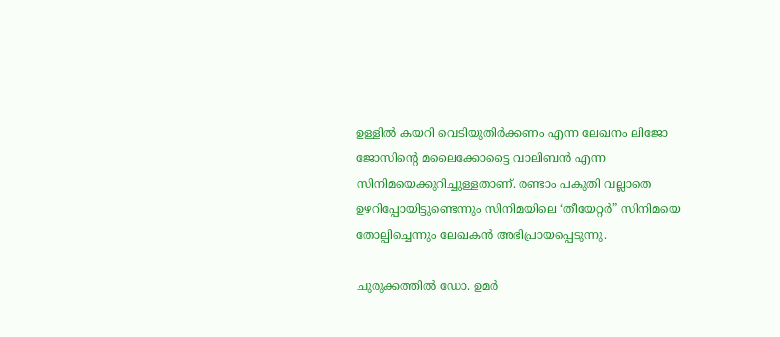ഉള്ളിൽ കയറി വെടിയുതിർക്കണം എന്ന ലേഖനം ലിജോ ജോസിൻ്റെ മലൈക്കോട്ടൈ വാലിബൻ എന്ന സിനിമയെക്കുറിച്ചുള്ളതാണ്. രണ്ടാം പകുതി വല്ലാതെ ഉഴറിപ്പോയിട്ടുണ്ടെന്നും സിനിമയിലെ ‘തീയേറ്റർ” സിനിമയെ തോല്പിച്ചെന്നും ലേഖകൻ അഭിപ്രായപ്പെടുന്നു.

ചുരുക്കത്തിൽ ഡോ. ഉമർ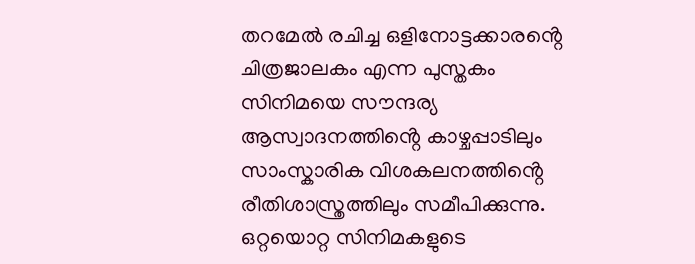തറമേൽ രചിച്ച ഒളിനോട്ടക്കാരൻ്റെ ചിത്രജാലകം എന്ന പുസ്തകം സിനിമയെ സൗന്ദര്യ ആസ്വാദനത്തിൻ്റെ കാഴ്ചപ്പാടിലും സാംസ്കാരിക വിശകലനത്തിൻ്റെ രീതിശാസ്ത്രത്തിലും സമീപിക്കുന്നു. ഒറ്റയൊറ്റ സിനിമകളുടെ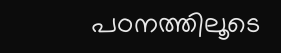പഠനത്തിലൂടെ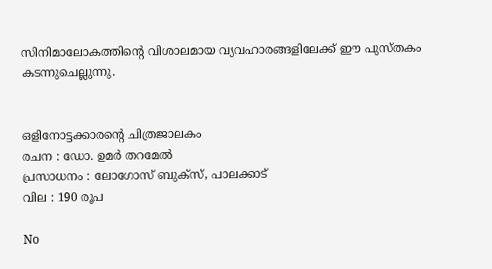സിനിമാലോകത്തിൻ്റെ വിശാലമായ വ്യവഹാരങ്ങളിലേക്ക് ഈ പുസ്തകം കടന്നുചെല്ലുന്നു.


ഒളിനോട്ടക്കാരന്റെ ചിത്രജാലകം
രചന : ഡോ. ഉമര്‍ തറമേല്‍
പ്രസാധനം : ലോഗോസ് ബുക്‌സ്, പാലക്കാട്
വില : 190 രൂപ

No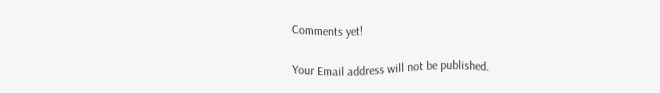Comments yet!

Your Email address will not be published.